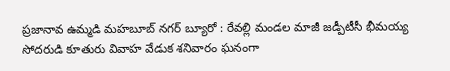ప్రజానావ ఉమ్మడి మహబూబ్ నగర్ బ్యూరో : రేవల్లి మండల మాజీ జడ్పీటీసీ భీమయ్య సోదరుడి కూతురు వివాహ వేడుక శనివారం ఘనంగా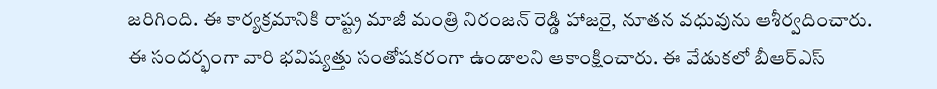జరిగింది. ఈ కార్యక్రమానికి రాష్ట్ర మాజీ మంత్రి నిరంజన్ రెడ్డి హాజరై, నూతన వధువును ఆశీర్వదించారు.
ఈ సందర్భంగా వారి భవిష్యత్తు సంతోషకరంగా ఉండాలని ఆకాంక్షించారు. ఈ వేడుకలో బీఆర్ఎస్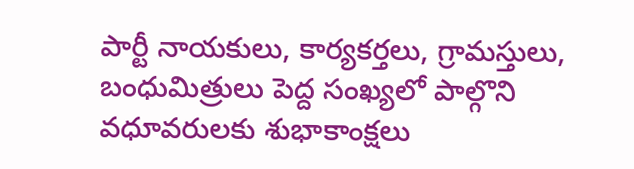పార్టీ నాయకులు, కార్యకర్తలు, గ్రామస్తులు, బంధుమిత్రులు పెద్ద సంఖ్యలో పాల్గొని వధూవరులకు శుభాకాంక్షలు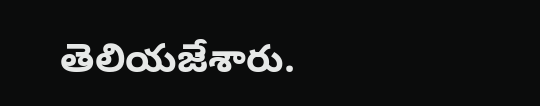తెలియజేశారు.